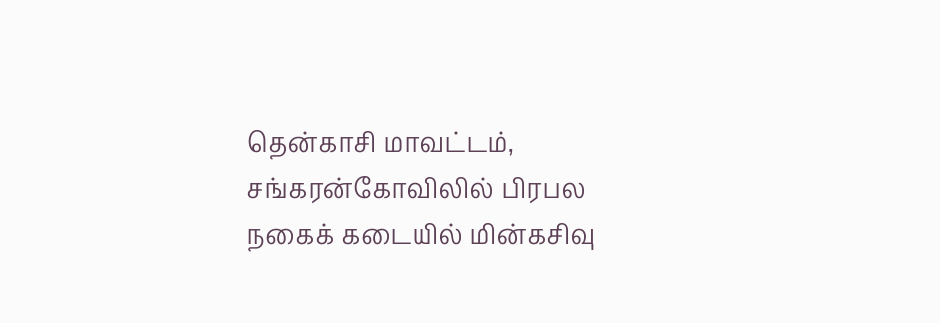தென்காசி மாவட்டம், சங்கரன்கோவிலில் பிரபல நகைக் கடையில் மின்கசிவு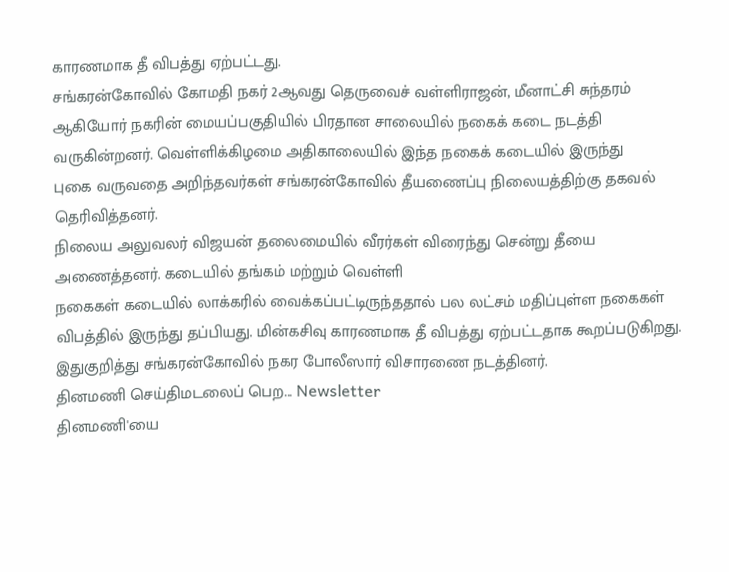காரணமாக தீ விபத்து ஏற்பட்டது.
சங்கரன்கோவில் கோமதி நகர் 2ஆவது தெருவைச் வள்ளிராஜன், மீனாட்சி சுந்தரம் ஆகியோர் நகரின் மையப்பகுதியில் பிரதான சாலையில் நகைக் கடை நடத்தி வருகின்றனர். வெள்ளிக்கிழமை அதிகாலையில் இந்த நகைக் கடையில் இருந்து
புகை வருவதை அறிந்தவர்கள் சங்கரன்கோவில் தீயணைப்பு நிலையத்திற்கு தகவல் தெரிவித்தனர்.
நிலைய அலுவலர் விஜயன் தலைமையில் வீரர்கள் விரைந்து சென்று தீயை அணைத்தனர். கடையில் தங்கம் மற்றும் வெள்ளி
நகைகள் கடையில் லாக்கரில் வைக்கப்பட்டிருந்ததால் பல லட்சம் மதிப்புள்ள நகைகள் விபத்தில் இருந்து தப்பியது. மின்கசிவு காரணமாக தீ விபத்து ஏற்பட்டதாக கூறப்படுகிறது. இதுகுறித்து சங்கரன்கோவில் நகர போலீஸார் விசாரணை நடத்தினர்.
தினமணி செய்திமடலைப் பெற... Newsletter
தினமணி'யை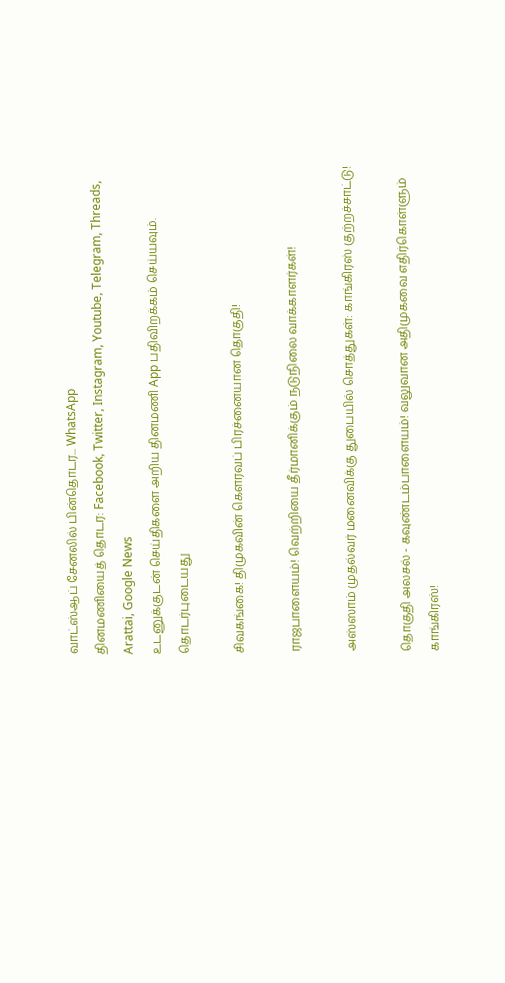வாட்ஸ்ஆப் சேனலில் பின்தொடர... WhatsApp
தினமணியைத் தொடர: Facebook, Twitter, Instagram, Youtube, Telegram, Threads, Arattai, Google News
உடனுக்குடன் செய்திகளை அறிய தினமணி App பதிவிறக்கம் செய்யவும்.
தொடர்புடையது

சிவகங்கை! திமுகவின் கெளரவப் பிரச்னையான தொகுதி!

ராஜபாளையம்! வெற்றியை தீர்மானிக்கும் நடுநிலை வாக்காளர்கள்!

அஸ்ஸாம் முதல்வர் மனைவிக்கு துபையில் சொத்துகள்: காங்கிரஸ் குற்றச்சாட்டு!

தொகுதி அலசல் - கவுண்டம்பாளையம்! வலுவான அதிமுகவை எதிர்கொள்ளும் காங்கிரஸ்!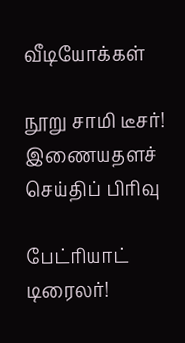வீடியோக்கள்

நூறு சாமி டீசர்!
இணையதளச் செய்திப் பிரிவு

பேட்ரியாட் டிரைலர்!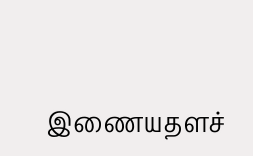இணையதளச்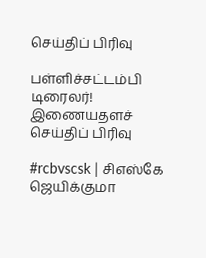செய்திப் பிரிவு

பள்ளிச்சட்டம்பி டிரைலர்!
இணையதளச் செய்திப் பிரிவு

#rcbvscsk | சிஎஸ்கே ஜெயிக்குமா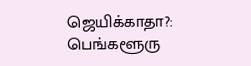ஜெயிக்காதா?: பெங்களூரு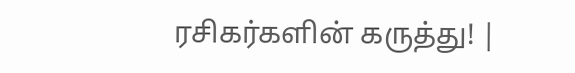ரசிகர்களின் கருத்து! |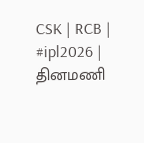CSK | RCB | #ipl2026 |
தினமணி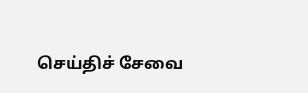செய்திச் சேவை